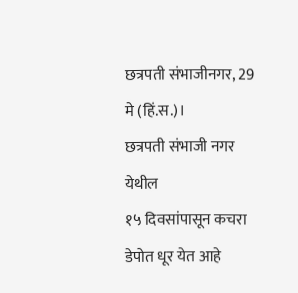छत्रपती संभाजीनगर, 29 मे (हिं.स.)।
छत्रपती संभाजी नगर येथील
१५ दिवसांपासून कचरा डेपोत धूर येत आहे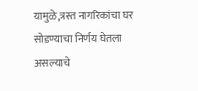यामुळे,त्रस्त नागरिकांचा घर सोडण्याचा निर्णय घेतला असल्याचे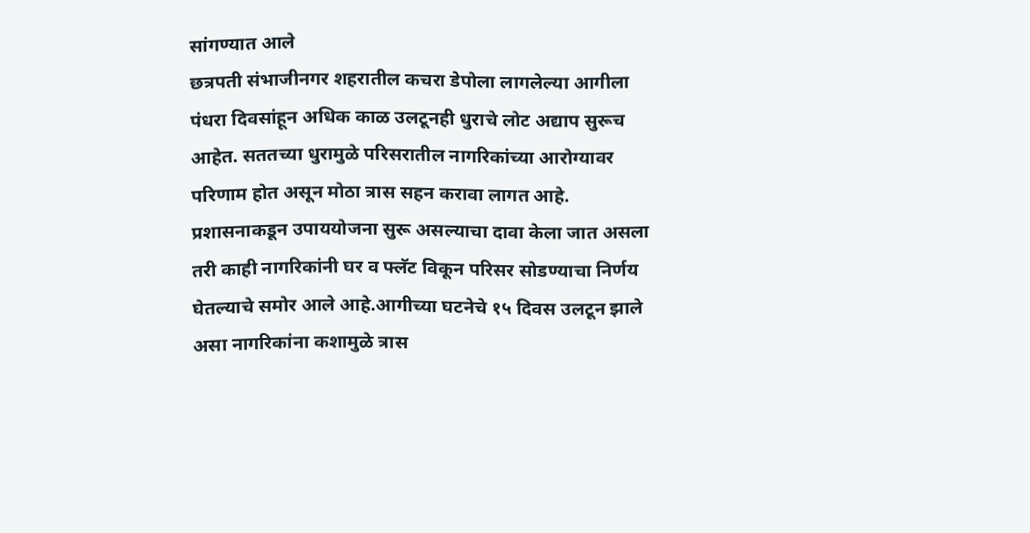सांगण्यात आले
छत्रपती संभाजीनगर शहरातील कचरा डेपोला लागलेल्या आगीला पंधरा दिवसांहून अधिक काळ उलटूनही धुराचे लोट अद्याप सुरूच आहेत. सततच्या धुरामुळे परिसरातील नागरिकांच्या आरोग्यावर परिणाम होत असून मोठा त्रास सहन करावा लागत आहे. प्रशासनाकडून उपाययोजना सुरू असल्याचा दावा केला जात असला तरी काही नागरिकांनी घर व फ्लॅट विकून परिसर सोडण्याचा निर्णय घेतल्याचे समोर आले आहे.आगीच्या घटनेचे १५ दिवस उलटून झाले असा नागरिकांना कशामुळे त्रास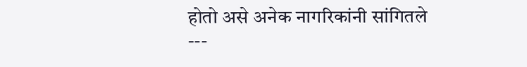होतो असे अनेक नागरिकांनी सांगितले
---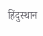हिंदुस्थान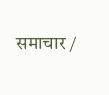समाचार /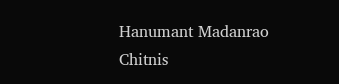Hanumant Madanrao Chitnis